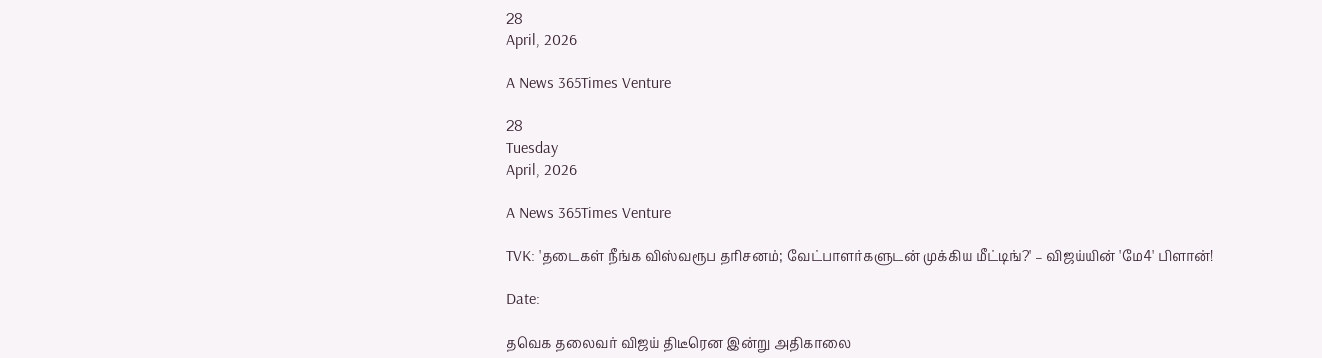28
April, 2026

A News 365Times Venture

28
Tuesday
April, 2026

A News 365Times Venture

TVK: 'தடைகள் நீங்க விஸ்வரூப தரிசனம்; வேட்பாளர்களுடன் முக்கிய மீட்டிங்?' – விஜய்யின் 'மே4' பிளான்!

Date:

தவெக தலைவர் விஜய் திடீரென இன்று அதிகாலை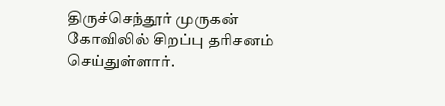திருச்செந்தூர் முருகன் கோவிலில் சிறப்பு தரிசனம் செய்துள்ளார்.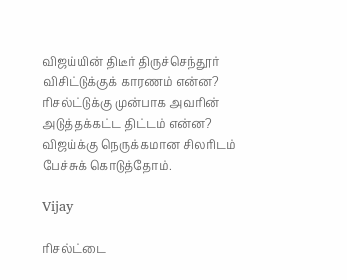விஜய்யின் திடீர் திருச்செந்தூர் விசிட்டுக்குக் காரணம் என்ன? ரிசல்ட்டுக்கு முன்பாக அவரின் அடுத்தக்கட்ட திட்டம் என்ன? விஜய்க்கு நெருக்கமான சிலரிடம் பேச்சுக் கொடுத்தோம்.

Vijay

ரிசல்ட்டை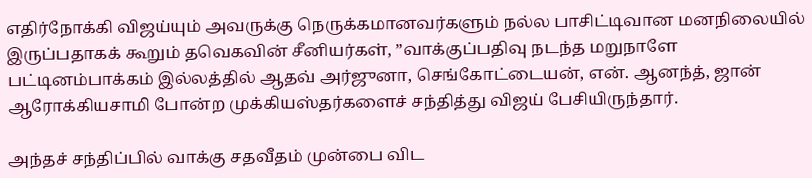எதிர்நோக்கி விஜய்யும் அவருக்கு நெருக்கமானவர்களும் நல்ல பாசிட்டிவான மனநிலையில் இருப்பதாகக் கூறும் தவெகவின் சீனியர்கள், ”வாக்குப்பதிவு நடந்த மறுநாளே பட்டினம்பாக்கம் இல்லத்தில் ஆதவ் அர்ஜுனா, செங்கோட்டையன், என். ஆனந்த், ஜான் ஆரோக்கியசாமி போன்ற முக்கியஸ்தர்களைச் சந்தித்து விஜய் பேசியிருந்தார்.

அந்தச் சந்திப்பில் வாக்கு சதவீதம் முன்பை விட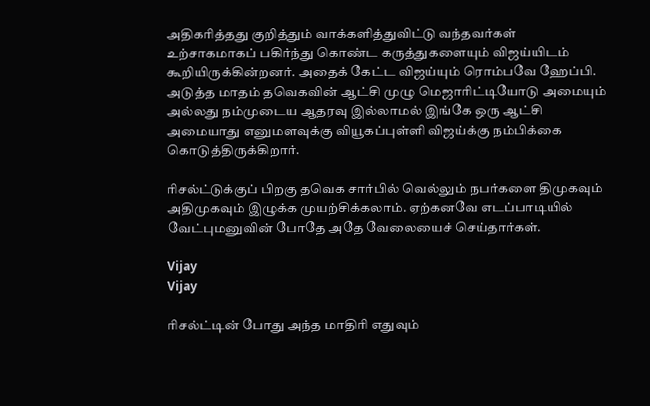அதிகரித்தது குறித்தும் வாக்களித்துவிட்டு வந்தவர்கள் உற்சாகமாகப் பகிர்ந்து கொண்ட கருத்துகளையும் விஜய்யிடம் கூறியிருக்கின்றனர். அதைக் கேட்ட விஜய்யும் ரொம்பவே ஹேப்பி. அடுத்த மாதம் தவெகவின் ஆட்சி முழு மெஜாரிட்டியோடு அமையும் அல்லது நம்முடைய ஆதரவு இல்லாமல் இங்கே ஒரு ஆட்சி அமையாது எனுமளவுக்கு வியூகப்புள்ளி விஜய்க்கு நம்பிக்கை கொடுத்திருக்கிறார்.

ரிசல்ட்டுக்குப் பிறகு தவெக சார்பில் வெல்லும் நபர்களை திமுகவும் அதிமுகவும் இழுக்க முயற்சிக்கலாம். ஏற்கனவே எடப்பாடியில் வேட்புமனுவின் போதே அதே வேலையைச் செய்தார்கள்.

Vijay
Vijay

ரிசல்ட்டின் போது அந்த மாதிரி எதுவும்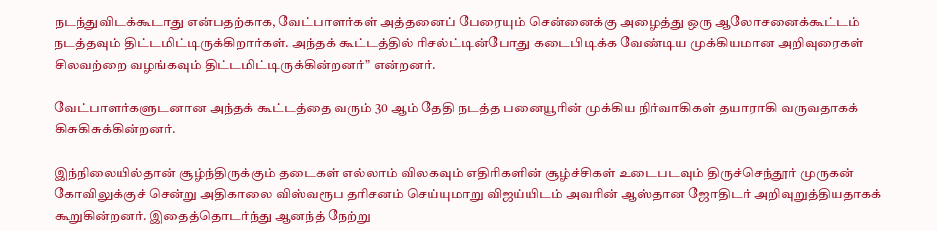நடந்துவிடக்கூடாது என்பதற்காக, வேட்பாளர்கள் அத்தனைப் பேரையும் சென்னைக்கு அழைத்து ஒரு ஆலோசனைக்கூட்டம் நடத்தவும் திட்டமிட்டிருக்கிறார்கள். அந்தக் கூட்டத்தில் ரிசல்ட்டின்போது கடைபிடிக்க வேண்டிய முக்கியமான அறிவுரைகள் சிலவற்றை வழங்கவும் திட்டமிட்டிருக்கின்றனர்” என்றனர்.

வேட்பாளர்களுடனான அந்தக் கூட்டத்தை வரும் 30 ஆம் தேதி நடத்த பனையூரின் முக்கிய நிர்வாகிகள் தயாராகி வருவதாகக் கிசுகிசுக்கின்றனர்.

இந்நிலையில்தான் சூழ்ந்திருக்கும் தடைகள் எல்லாம் விலகவும் எதிரிகளின் சூழ்ச்சிகள் உடைபடவும் திருச்செந்தூர் முருகன் கோவிலுக்குச் சென்று அதிகாலை விஸ்வரூப தரிசனம் செய்யுமாறு விஜய்யிடம் அவரின் ஆஸ்தான ஜோதிடர் அறிவுறுத்தியதாகக் கூறுகின்றனர். இதைத்தொடர்ந்து ஆனந்த் நேற்று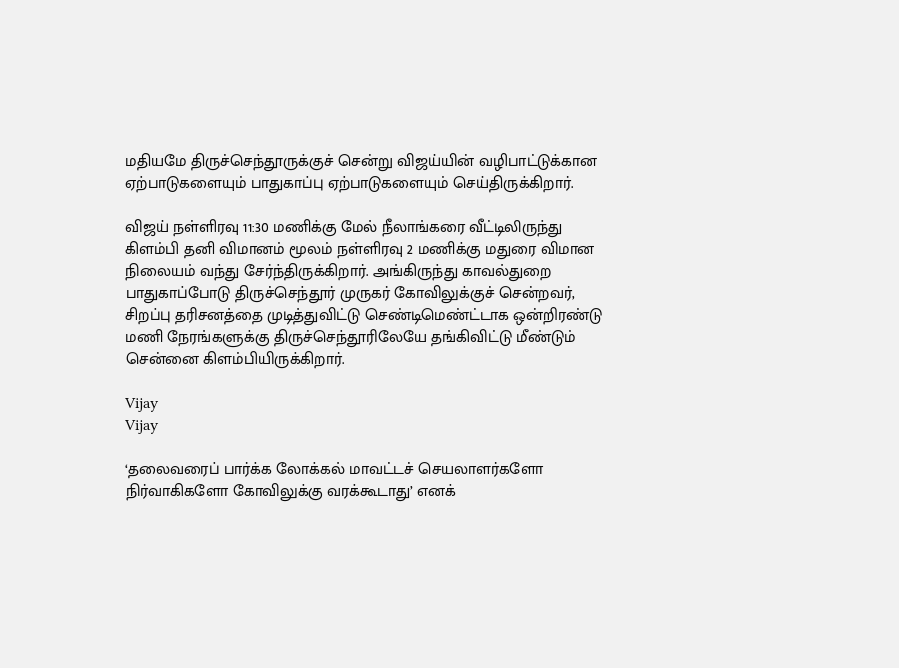மதியமே திருச்செந்தூருக்குச் சென்று விஜய்யின் வழிபாட்டுக்கான ஏற்பாடுகளையும் பாதுகாப்பு ஏற்பாடுகளையும் செய்திருக்கிறார்.

விஜய் நள்ளிரவு 11:30 மணிக்கு மேல் நீலாங்கரை வீட்டிலிருந்து கிளம்பி தனி விமானம் மூலம் நள்ளிரவு 2 மணிக்கு மதுரை விமான நிலையம் வந்து சேர்ந்திருக்கிறார். அங்கிருந்து காவல்துறை பாதுகாப்போடு திருச்செந்தூர் முருகர் கோவிலுக்குச் சென்றவர், சிறப்பு தரிசனத்தை முடித்துவிட்டு செண்டிமெண்ட்டாக ஒன்றிரண்டு மணி நேரங்களுக்கு திருச்செந்தூரிலேயே தங்கிவிட்டு மீண்டும் சென்னை கிளம்பியிருக்கிறார்.

Vijay
Vijay

‘தலைவரைப் பார்க்க லோக்கல் மாவட்டச் செயலாளர்களோ நிர்வாகிகளோ கோவிலுக்கு வரக்கூடாது’ எனக்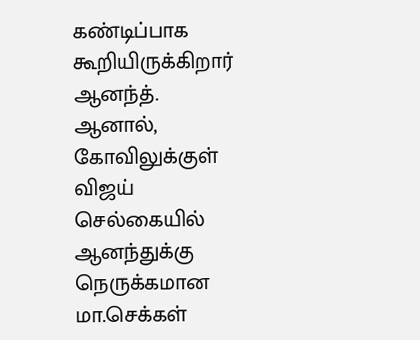கண்டிப்பாக கூறியிருக்கிறார் ஆனந்த். ஆனால், கோவிலுக்குள் விஜய் செல்கையில் ஆனந்துக்கு நெருக்கமான மா.செக்கள்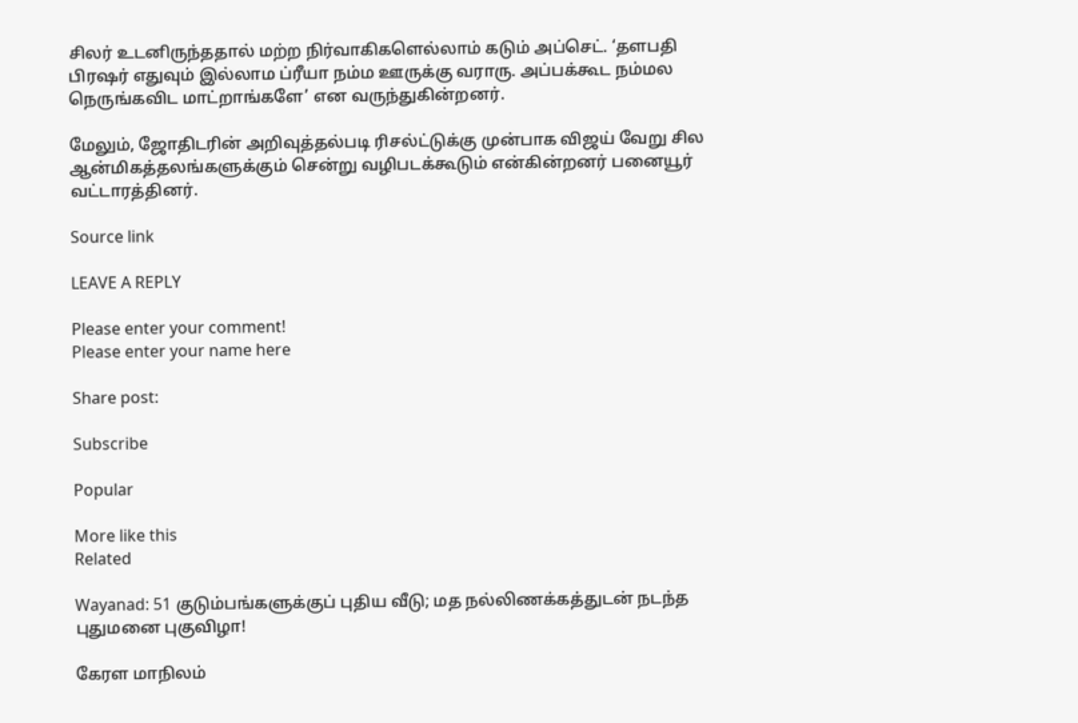சிலர் உடனிருந்ததால் மற்ற நிர்வாகிகளெல்லாம் கடும் அப்செட். ‘தளபதி பிரஷர் எதுவும் இல்லாம ப்ரீயா நம்ம ஊருக்கு வராரு. அப்பக்கூட நம்மல நெருங்கவிட மாட்றாங்களே’ என வருந்துகின்றனர்.

மேலும், ஜோதிடரின் அறிவுத்தல்படி ரிசல்ட்டுக்கு முன்பாக விஜய் வேறு சில ஆன்மிகத்தலங்களுக்கும் சென்று வழிபடக்கூடும் என்கின்றனர் பனையூர் வட்டாரத்தினர்.

Source link

LEAVE A REPLY

Please enter your comment!
Please enter your name here

Share post:

Subscribe

Popular

More like this
Related

Wayanad: 51 குடும்பங்களுக்குப் புதிய வீடு; மத நல்லிணக்கத்துடன் நடந்த புதுமனை புகுவிழா!

கேரள மாநிலம்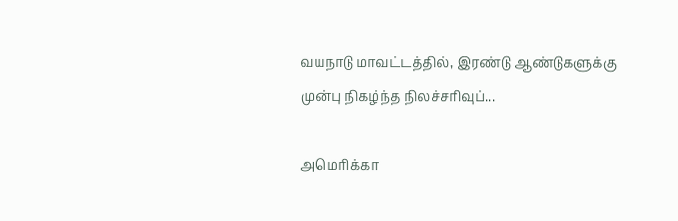வயநாடு மாவட்டத்தில், இரண்டு ஆண்டுகளுக்கு முன்பு நிகழ்ந்த நிலச்சரிவுப்...

அமெரிக்கா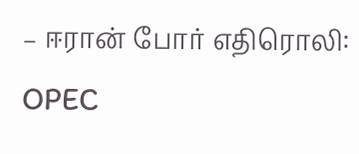– ஈரான் போர் எதிரொலி: OPEC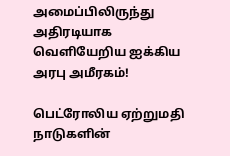அமைப்பிலிருந்து அதிரடியாக வெளியேறிய ஐக்கிய அரபு அமீரகம்!

பெட்ரோலிய ஏற்றுமதி நாடுகளின்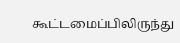கூட்டமைப்பிலிருந்து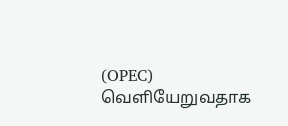(OPEC) வெளியேறுவதாக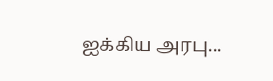ஐக்கிய அரபு...